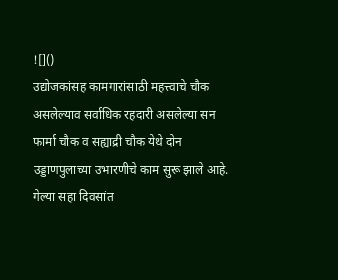![]()
उद्योजकांसह कामगारांसाठी महत्त्वाचे चौक असलेल्याव सर्वाधिक रहदारी असलेल्या सन फार्मा चौक व सह्याद्री चौक येथे दोन उड्डाणपुलाच्या उभारणीचे काम सुरू झाले आहे. गेल्या सहा दिवसांत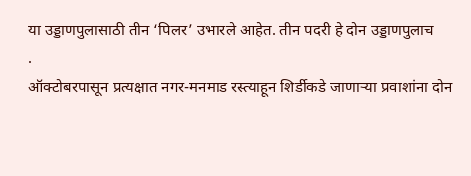या उड्डाणपुलासाठी तीन ‘पिलर’ उभारले आहेत. तीन पदरी हे दोन उड्डाणपुलाच
.
ऑक्टोबरपासून प्रत्यक्षात नगर-मनमाड रस्त्याहून शिर्डीकडे जाणाऱ्या प्रवाशांना दोन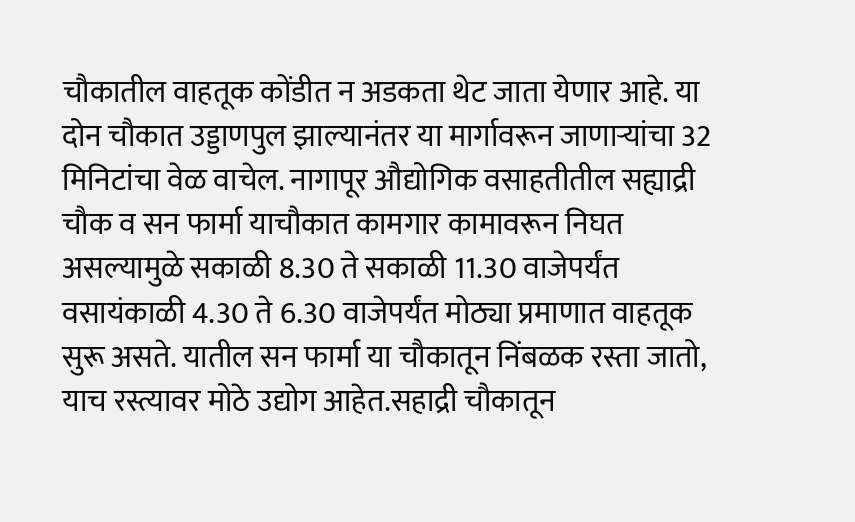चौकातील वाहतूक कोंडीत न अडकता थेट जाता येणार आहे. या दोन चौकात उड्डाणपुल झाल्यानंतर या मार्गावरून जाणाऱ्यांचा 32 मिनिटांचा वेळ वाचेल. नागापूर औद्योगिक वसाहतीतील सह्याद्री चौक व सन फार्मा याचौकात कामगार कामावरून निघत असल्यामुळे सकाळी 8.30 ते सकाळी 11.30 वाजेपर्यंत वसायंकाळी 4.30 ते 6.30 वाजेपर्यंत मोठ्या प्रमाणात वाहतूक सुरू असते. यातील सन फार्मा या चौकातून निंबळक रस्ता जातो, याच रस्त्यावर मोठे उद्योग आहेत.सहाद्री चौकातून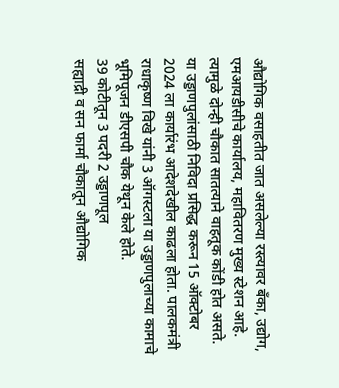औद्योगिक वसाहतीत जात असलेल्या रस्त्यावर बँका, उद्योग, एमआयडीसीचे कार्यालय, महावितरण मुख्य स्टेशन आहे. त्यामुळे दोन्ही चौकात सातत्याने वाहतूक कोंडी होत असते.
या उड्डाणपुलांसाठी निविदा प्रसिद्ध करून 15 ऑक्टोबर 2024 ला कार्यारंभ आदेशदेखील काढला होता. पालकमंत्री राधाकृष्ण विखे यांनी 3 ऑगस्टला या उड्डाणपुलाच्या कामाचे भूमिपूजन डीएसपी चौक येथून केले होते.
39 कोटीतून 3 पदरी 2 उड्डाणपूल
सह्याद्री व सन फार्मा चौकातून औद्योगिक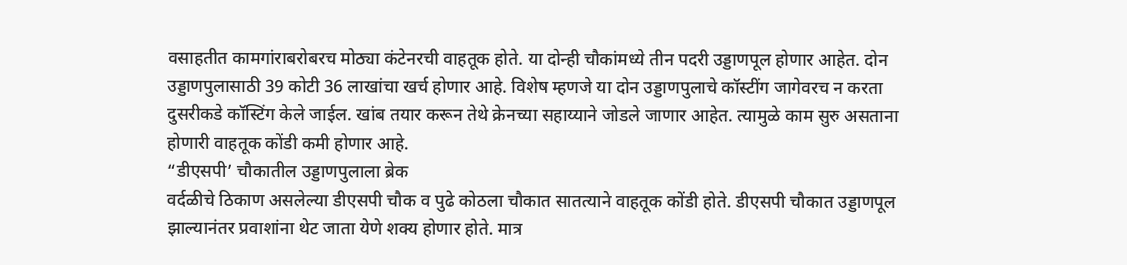वसाहतीत कामगांराबरोबरच मोठ्या कंटेनरची वाहतूक होते. या दोन्ही चौकांमध्ये तीन पदरी उड्डाणपूल होणार आहेत. दोन उड्डाणपुलासाठी 39 कोटी 36 लाखांचा खर्च होणार आहे. विशेष म्हणजे या दोन उड्डाणपुलाचे कॉस्टींग जागेवरच न करता दुसरीकडे कॉस्टिंग केले जाईल. खांब तयार करून तेथे क्रेनच्या सहाय्याने जोडले जाणार आहेत. त्यामुळे काम सुरु असताना होणारी वाहतूक कोंडी कमी होणार आहे.
“डीएसपी’ चौकातील उड्डाणपुलाला ब्रेक
वर्दळीचे ठिकाण असलेल्या डीएसपी चौक व पुढे कोठला चौकात सातत्याने वाहतूक कोंडी होते. डीएसपी चौकात उड्डाणपूल झाल्यानंतर प्रवाशांना थेट जाता येणे शक्य होणार होते. मात्र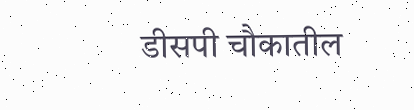डीसपी चौकातील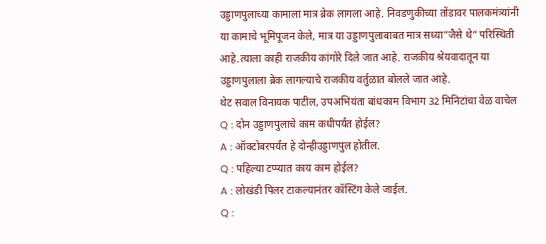उड्डाणपुलाच्या कामाला मात्र ब्रेक लागला आहे. निवडणुकीच्या तोंडावर पालकमंत्र्यांनी या कामाचे भूमिपूजन केले, मात्र या उड्डाणपुलाबाबत मात्र सध्या”जैसे थे” परिस्थिती आहे.त्याला काही राजकीय कांगोरे दिले जात आहे. राजकीय श्रेयवादातून या उड्डाणपुलाला ब्रेक लागल्याचे राजकीय वर्तुळात बोलले जात आहे.
थेट सवाल विनायक पाटील, उपअभियंता बांधकाम विभाग 32 मिनिटांचा वेळ वाचेल
Q : दोन उड्डाणपुलाचे काम कधीपर्यंत होईल?
A : ऑक्टोबरपर्यंत हे दोन्हीउड्डाणपुल होतील.
Q : पहिल्या टप्प्यात काय काम होईल?
A : लोखंडी पिलर टाकल्यानंतर कॉस्टिंग केले जाईल.
Q :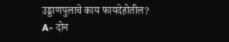उड्डाणपुलाचे काय फायदेहोतील?
A- दोन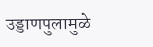उड्डाणपुलामुळे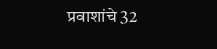प्रवाशांचे 32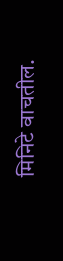मिनिटे वाचतील.